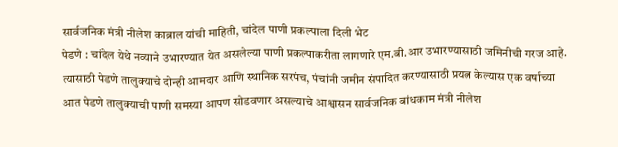सार्वजनिक मंत्री नीलेश काब्राल यांची माहिती, चांदेल पाणी प्रकल्पाला दिली भेट
पेडणे : चांदेल येथे नव्याने उभारण्यात येत असलेल्या पाणी प्रकल्पाकरीता लागणारे एम.बी.आर उभारण्यासाठी जमिनीची गरज आहे. त्यासाठी पेडणे तालुक्याचे दोन्ही आमदार आणि स्थानिक सरपंच, पंचांनी जमीन संपादित करण्यासाठी प्रयत्न केल्यास एक वर्षाच्या आत पेडणे तालुक्याची पाणी समस्या आपण सोडवणार असल्याचे आश्वासन सार्वजनिक बांधकाम मंत्री नीलेश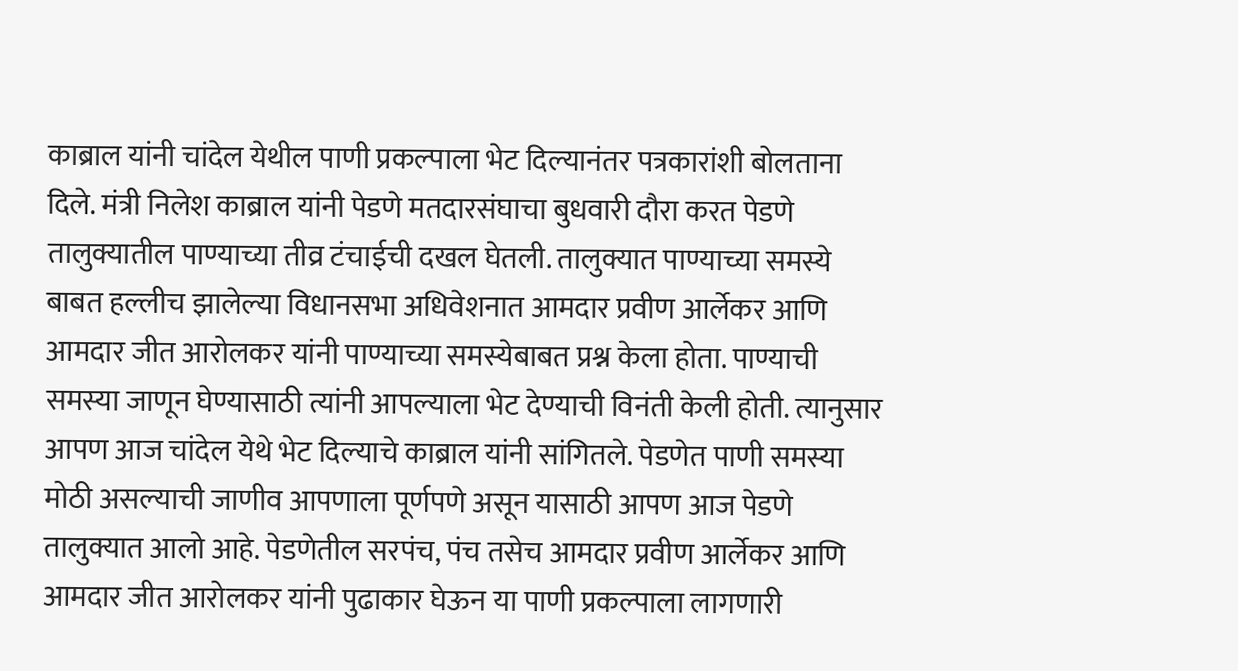काब्राल यांनी चांदेल येथील पाणी प्रकल्पाला भेट दिल्यानंतर पत्रकारांशी बोलताना दिले. मंत्री निलेश काब्राल यांनी पेडणे मतदारसंघाचा बुधवारी दौरा करत पेडणे तालुक्यातील पाण्याच्या तीव्र टंचाईची दखल घेतली. तालुक्यात पाण्याच्या समस्ये बाबत हल्लीच झालेल्या विधानसभा अधिवेशनात आमदार प्रवीण आर्लेकर आणि आमदार जीत आरोलकर यांनी पाण्याच्या समस्येबाबत प्रश्न केला होता. पाण्याची समस्या जाणून घेण्यासाठी त्यांनी आपल्याला भेट देण्याची विनंती केली होती. त्यानुसार आपण आज चांदेल येथे भेट दिल्याचे काब्राल यांनी सांगितले. पेडणेत पाणी समस्या मोठी असल्याची जाणीव आपणाला पूर्णपणे असून यासाठी आपण आज पेडणे तालुक्यात आलो आहे. पेडणेतील सरपंच, पंच तसेच आमदार प्रवीण आर्लेकर आणि आमदार जीत आरोलकर यांनी पुढाकार घेऊन या पाणी प्रकल्पाला लागणारी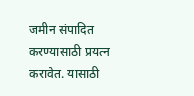जमीन संपादित करण्यासाठी प्रयत्न करावेत. यासाठी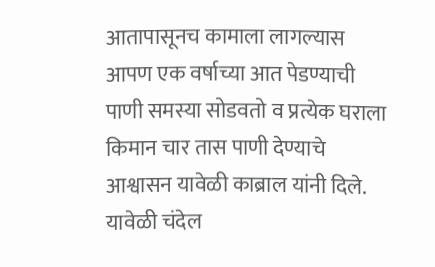आतापासूनच कामाला लागल्यास आपण एक वर्षाच्या आत पेडण्याची पाणी समस्या सोडवतो व प्रत्येक घराला किमान चार तास पाणी देण्याचे आश्वासन यावेळी काब्राल यांनी दिले. यावेळी चंदेल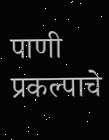पाणी प्रकल्पाचे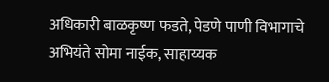अधिकारी बाळकृष्ण फडते, पेडणे पाणी विभागाचे अभियंते सोमा नाईक, साहाय्यक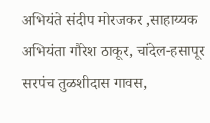अभियंते संदीप मोरजकर ,साहाय्यक अभियंता गौरेश ठाकूर, चांदेल-हसापूर सरपंच तुळशीदास गावस,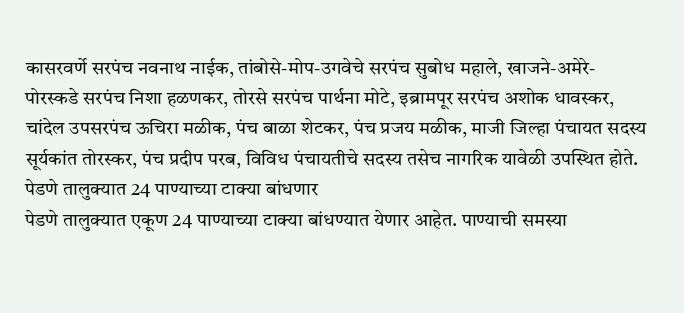कासरवर्णे सरपंच नवनाथ नाईक, तांबोसे-मोप-उगवेचे सरपंच सुबोध महाले, खाजने-अमेरे-पोरस्कडे सरपंच निशा हळणकर, तोरसे सरपंच पार्थना मोटे, इब्रामपूर सरपंच अशोक धावस्कर, चांदेल उपसरपंच ऊचिरा मळीक, पंच बाळा शेटकर, पंच प्रजय मळीक, माजी जिल्हा पंचायत सदस्य सूर्यकांत तोरस्कर, पंच प्रदीप परब, विविध पंचायतीचे सदस्य तसेच नागरिक यावेळी उपस्थित होते.
पेडणे तालुक्यात 24 पाण्याच्या टाक्या बांधणार
पेडणे तालुक्यात एकूण 24 पाण्याच्या टाक्या बांधण्यात येणार आहेत. पाण्याची समस्या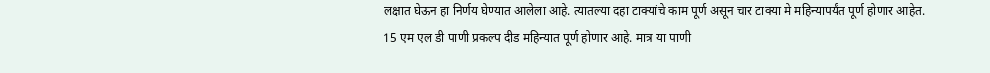लक्षात घेऊन हा निर्णय घेण्यात आलेला आहे. त्यातल्या दहा टाक्यांचे काम पूर्ण असून चार टाक्या मे महिन्यापर्यंत पूर्ण होणार आहेत. 15 एम एल डी पाणी प्रकल्प दीड महिन्यात पूर्ण होणार आहे. मात्र या पाणी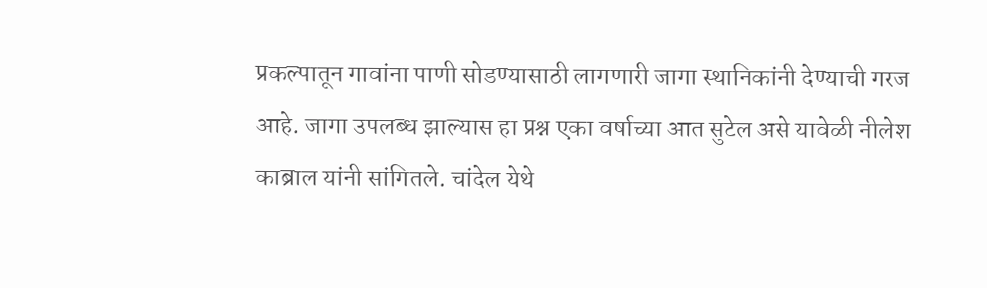प्रकल्पातून गावांना पाणी सोडण्यासाठी लागणारी जागा स्थानिकांनी देण्याची गरज आहे. जागा उपलब्ध झाल्यास हा प्रश्न एका वर्षाच्या आत सुटेल असे यावेळी नीलेश काब्राल यांनी सांगितले. चांदेल येथे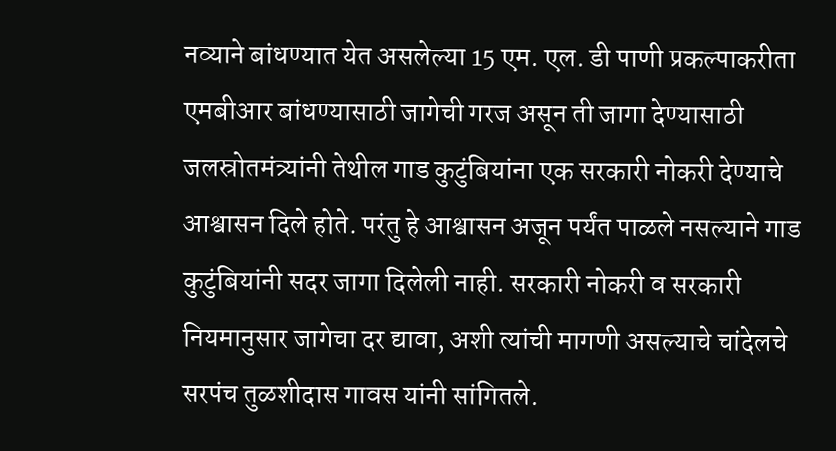नव्याने बांधण्यात येत असलेल्या 15 एम. एल. डी पाणी प्रकल्पाकरीता एमबीआर बांधण्यासाठी जागेची गरज असून ती जागा देण्यासाठी जलस्रोतमंत्र्यांनी तेथील गाड कुटुंबियांना एक सरकारी नोकरी देण्याचे आश्वासन दिले होते. परंतु हे आश्वासन अजून पर्यंत पाळले नसल्याने गाड कुटुंबियांनी सदर जागा दिलेली नाही. सरकारी नोकरी व सरकारी नियमानुसार जागेचा दर द्यावा, अशी त्यांची मागणी असल्याचे चांदेलचे सरपंच तुळशीदास गावस यांनी सांगितले.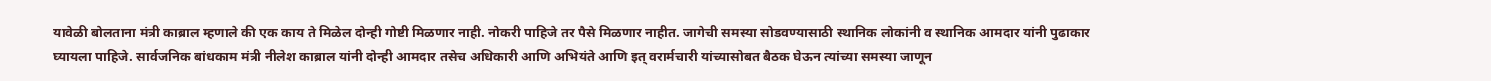यावेळी बोलताना मंत्री काब्राल म्हणाले की एक काय ते मिळेल दोन्ही गोष्टी मिळणार नाही. नोकरी पाहिजे तर पैसे मिळणार नाहीत. जागेची समस्या सोडवण्यासाठी स्थानिक लोकांनी व स्थानिक आमदार यांनी पुढाकार घ्यायला पाहिजे. सार्वजनिक बांधकाम मंत्री नीलेश काब्राल यांनी दोन्ही आमदार तसेच अधिकारी आणि अभियंते आणि इत् वरार्मचारी यांच्यासोबत बैठक घेऊन त्यांच्या समस्या जाणून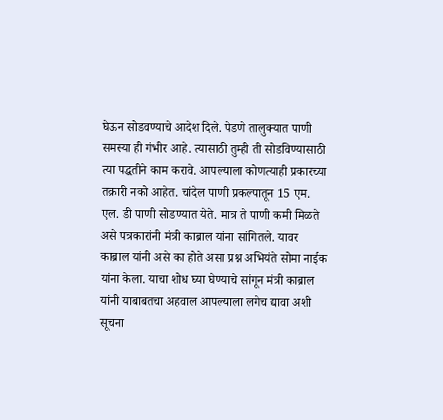घेऊन सोडवण्याचे आदेश दिले. पेडणे तालुक्यात पाणी समस्या ही गंभीर आहे. त्यासाठी तुम्ही ती सोडविण्यासाठी त्या पद्धतीने काम करावे. आपल्याला कोणत्याही प्रकारच्या तक्रारी नको आहेत. चांदेल पाणी प्रकल्पातून 15 एम. एल. डी पाणी सोडण्यात येते. मात्र ते पाणी कमी मिळते असे पत्रकारांनी मंत्री काब्राल यांना सांगितले. यावर काब्राल यांनी असे का होते असा प्रश्न अभियंते सोमा नाईक यांना केला. याचा शोध घ्या घेण्याचे सांगून मंत्री काब्राल यांनी याबाबतचा अहवाल आपल्याला लगेच द्यावा अशी सूचना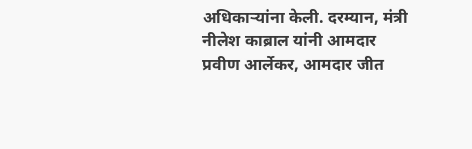अधिकाऱ्यांना केली. दरम्यान, मंत्री नीलेश काब्राल यांनी आमदार प्रवीण आर्लेकर, आमदार जीत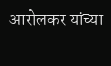आरोलकर यांच्या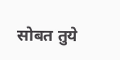सोबत तुये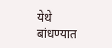येथे बांधण्यात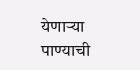येणाऱ्या पाण्याची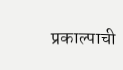प्रकाल्पाची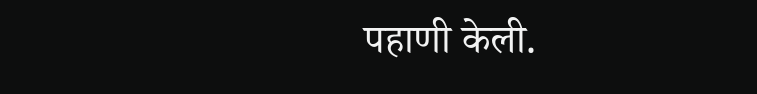पहाणी केली.